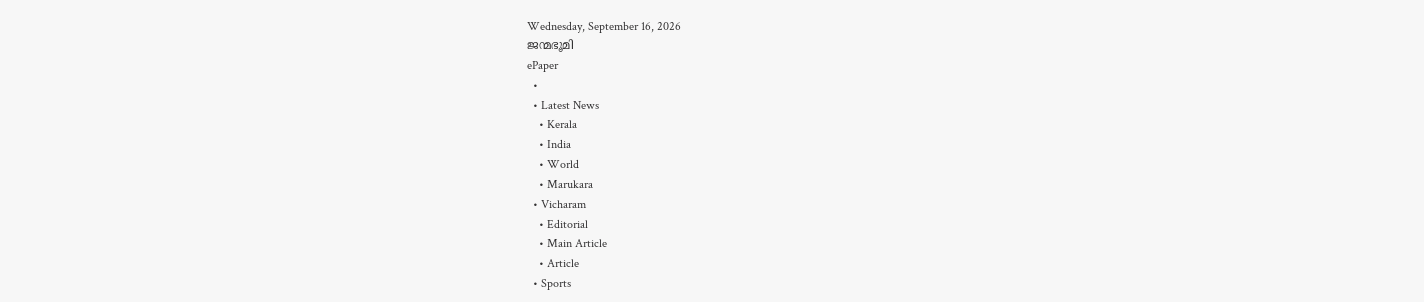Wednesday, September 16, 2026
ജന്മഭൂമി
ePaper
  •
  • Latest News
    • Kerala
    • India
    • World
    • Marukara
  • Vicharam
    • Editorial
    • Main Article
    • Article
  • Sports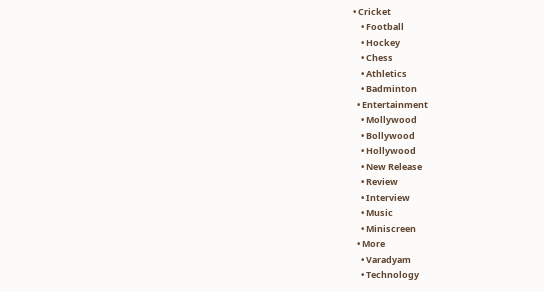• Cricket
    • Football
    • Hockey
    • Chess
    • Athletics
    • Badminton
  • Entertainment
    • Mollywood
    • Bollywood
    • Hollywood
    • New Release
    • Review
    • Interview
    • Music
    • Miniscreen
  • More
    • Varadyam
    • Technology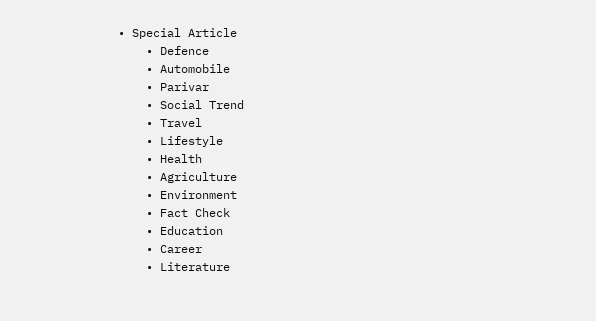• Special Article
    • Defence
    • Automobile
    • Parivar
    • Social Trend
    • Travel
    • Lifestyle
    • Health
    • Agriculture
    • Environment
    • Fact Check
    • Education
    • Career
    • Literature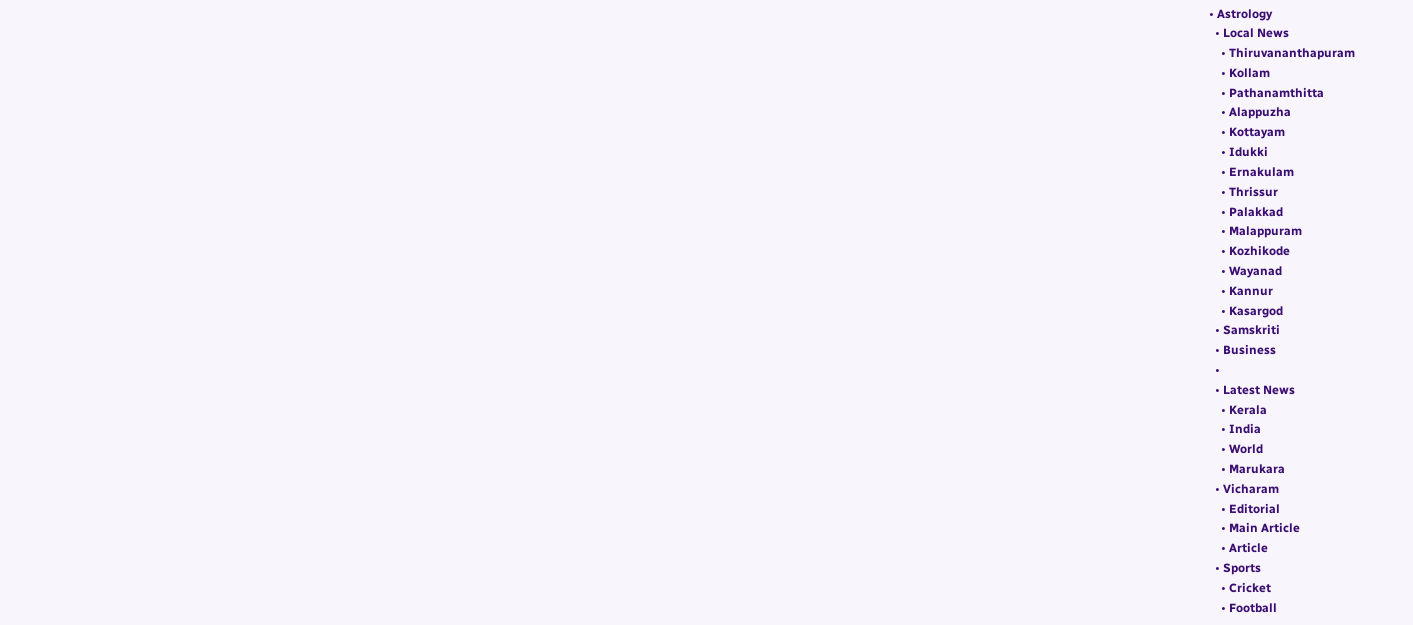• Astrology
  • Local News
    • Thiruvananthapuram
    • Kollam
    • Pathanamthitta
    • Alappuzha
    • Kottayam
    • Idukki
    • Ernakulam
    • Thrissur
    • Palakkad
    • Malappuram
    • Kozhikode
    • Wayanad
    • Kannur
    • Kasargod
  • Samskriti
  • Business
  •
  • Latest News
    • Kerala
    • India
    • World
    • Marukara
  • Vicharam
    • Editorial
    • Main Article
    • Article
  • Sports
    • Cricket
    • Football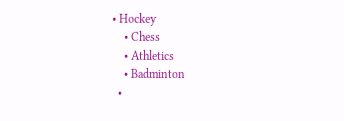• Hockey
    • Chess
    • Athletics
    • Badminton
  •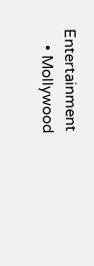Entertainment
    • Mollywood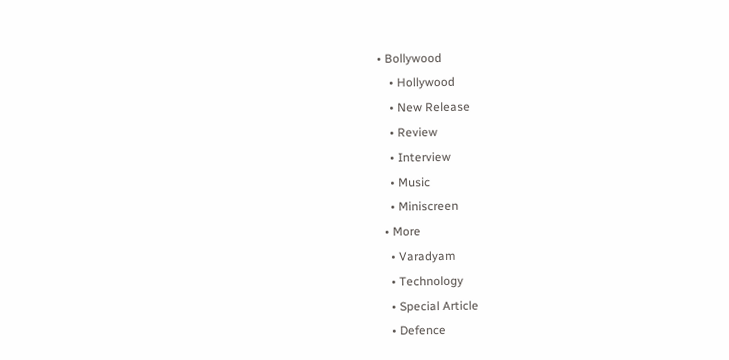• Bollywood
    • Hollywood
    • New Release
    • Review
    • Interview
    • Music
    • Miniscreen
  • More
    • Varadyam
    • Technology
    • Special Article
    • Defence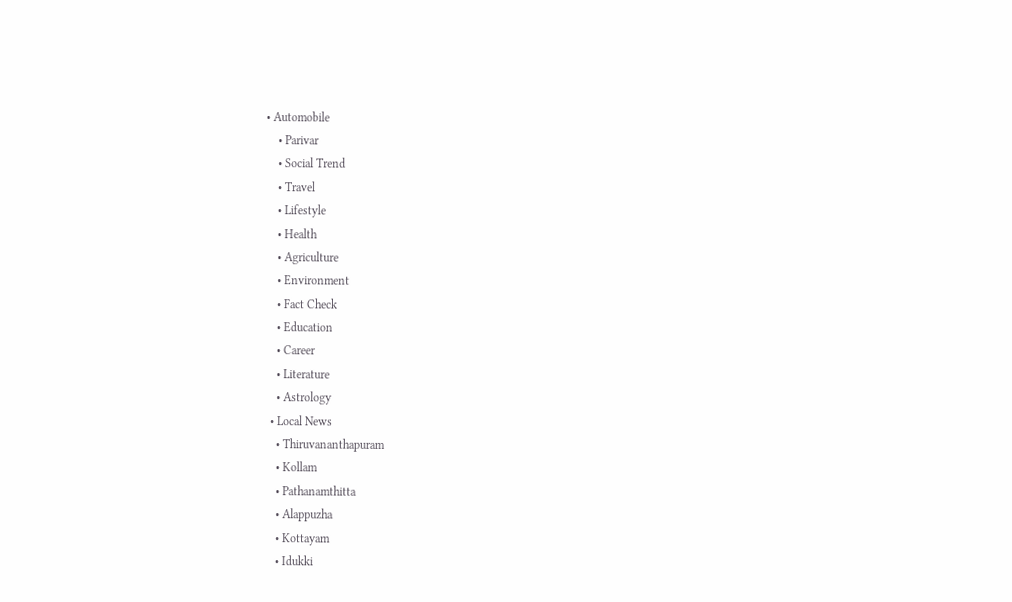• Automobile
    • Parivar
    • Social Trend
    • Travel
    • Lifestyle
    • Health
    • Agriculture
    • Environment
    • Fact Check
    • Education
    • Career
    • Literature
    • Astrology
  • Local News
    • Thiruvananthapuram
    • Kollam
    • Pathanamthitta
    • Alappuzha
    • Kottayam
    • Idukki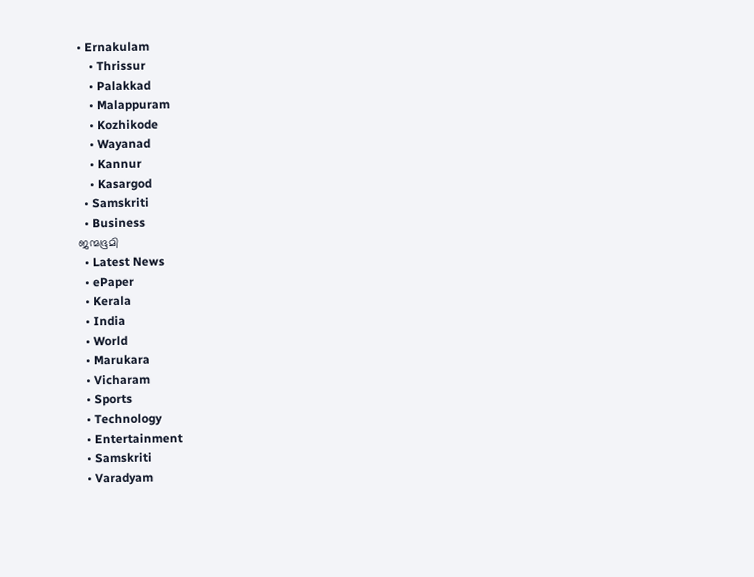• Ernakulam
    • Thrissur
    • Palakkad
    • Malappuram
    • Kozhikode
    • Wayanad
    • Kannur
    • Kasargod
  • Samskriti
  • Business
ജന്മഭൂമി
  • Latest News
  • ePaper
  • Kerala
  • India
  • World
  • Marukara
  • Vicharam
  • Sports
  • Technology
  • Entertainment
  • Samskriti
  • Varadyam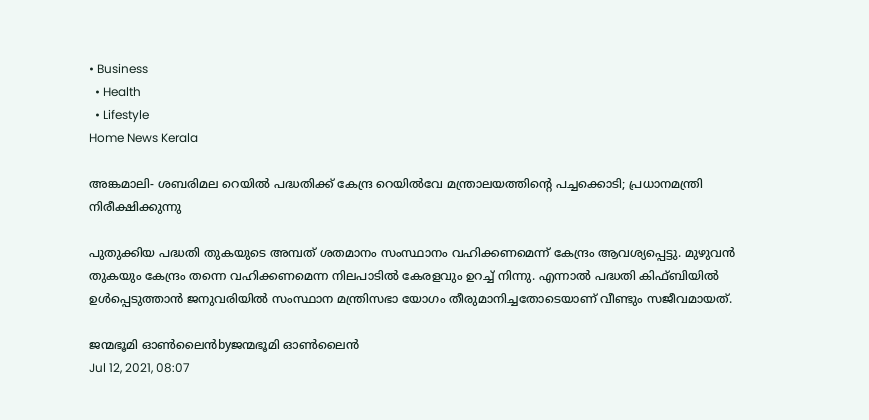• Business
  • Health
  • Lifestyle
Home News Kerala

അങ്കമാലി- ശബരിമല റെയില്‍ പദ്ധതിക്ക് കേന്ദ്ര റെയില്‍വേ മന്ത്രാലയത്തിന്റെ പച്ചക്കൊടി; പ്രധാനമന്ത്രി നിരീക്ഷിക്കുന്നു

പുതുക്കിയ പദ്ധതി തുകയുടെ അമ്പത് ശതമാനം സംസ്ഥാനം വഹിക്കണമെന്ന് കേന്ദ്രം ആവശ്യപ്പെട്ടു. മുഴുവന്‍ തുകയും കേന്ദ്രം തന്നെ വഹിക്കണമെന്ന നിലപാടില്‍ കേരളവും ഉറച്ച് നിന്നു. എന്നാല്‍ പദ്ധതി കിഫ്ബിയില്‍ ഉള്‍പ്പെടുത്താന്‍ ജനുവരിയില്‍ സംസ്ഥാന മന്ത്രിസഭാ യോഗം തീരുമാനിച്ചതോടെയാണ് വീണ്ടും സജീവമായത്.

ജന്മഭൂമി ഓണ്‍ലൈന്‍byജന്മഭൂമി ഓണ്‍ലൈന്‍
Jul 12, 2021, 08:07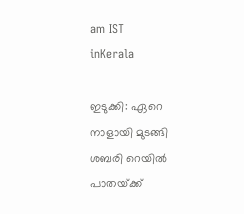am IST
inKerala

ഇടുക്കി: ഏറെ നാളായി മുടങ്ങി ശബരി റെയില്‍ പാതയ്‌ക്ക്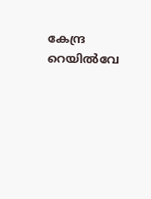കേന്ദ്ര റെയില്‍വേ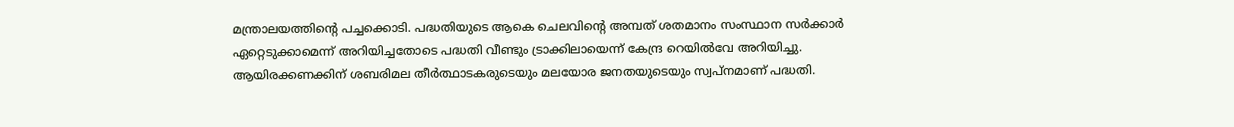മന്ത്രാലയത്തിന്റെ പച്ചക്കൊടി. പദ്ധതിയുടെ ആകെ ചെലവിന്റെ അമ്പത് ശതമാനം സംസ്ഥാന സര്‍ക്കാര്‍ ഏറ്റെടുക്കാമെന്ന് അറിയിച്ചതോടെ പദ്ധതി വീണ്ടും ട്രാക്കിലായെന്ന് കേന്ദ്ര റെയില്‍വേ അറിയിച്ചു. ആയിരക്കണക്കിന് ശബരിമല തീര്‍ത്ഥാടകരുടെയും മലയോര ജനതയുടെയും സ്വപ്നമാണ് പദ്ധതി.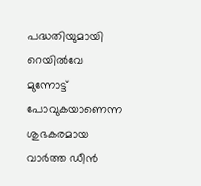പദ്ധതിയുമായി റെയില്‍വേ മുന്നോട്ട് പോവുകയാണെന്ന ശുഭകരമായ വാര്‍ത്ത ഡീന്‍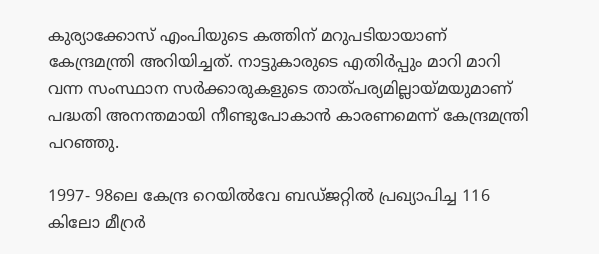കുര്യാക്കോസ് എംപിയുടെ കത്തിന് മറുപടിയായാണ് കേന്ദ്രമന്ത്രി അറിയിച്ചത്. നാട്ടുകാരുടെ എതിര്‍പ്പും മാറി മാറി വന്ന സംസ്ഥാന സര്‍ക്കാരുകളുടെ താത്പര്യമില്ലായ്‌മയുമാണ് പദ്ധതി അനന്തമായി നീണ്ടുപോകാന്‍ കാരണമെന്ന് കേന്ദ്രമന്ത്രി പറഞ്ഞു.

1997- 98ലെ കേന്ദ്ര റെയില്‍വേ ബഡ്ജറ്റില്‍ പ്രഖ്യാപിച്ച 116 കിലോ മീറ്രര്‍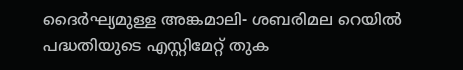ദൈര്‍ഘ്യമുള്ള അങ്കമാലി- ശബരിമല റെയില്‍ പദ്ധതിയുടെ എസ്റ്റിമേറ്റ് തുക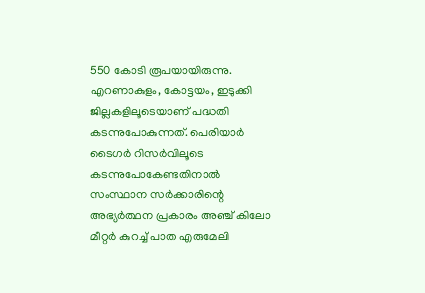550 കോടി രൂപയായിരുന്നു. എറണാകുളം, കോട്ടയം, ഇടുക്കി ജില്ലകളിലൂടെയാണ് പദ്ധതി കടന്നുപോകുന്നത്. പെരിയാര്‍ ടൈഗര്‍ റിസര്‍വിലൂടെ കടന്നുപോകേണ്ടതിനാല്‍ സംസ്ഥാന സര്‍ക്കാരിന്റെ അഭ്യര്‍ത്ഥന പ്രകാരം അഞ്ച് കിലോ മീറ്റര്‍ കുറച്ച് പാത എരുമേലി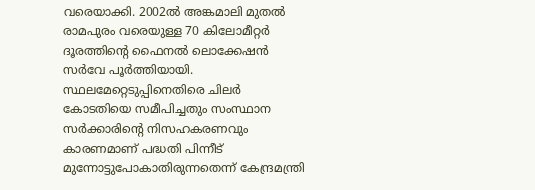വരെയാക്കി. 2002ല്‍ അങ്കമാലി മുതല്‍ രാമപുരം വരെയുള്ള 70 കിലോമീറ്റര്‍ ദൂരത്തിന്റെ ഫൈനല്‍ ലൊക്കേഷന്‍ സര്‍വേ പൂര്‍ത്തിയായി. സ്ഥലമേറ്റെടുപ്പിനെതിരെ ചിലര്‍ കോടതിയെ സമീപിച്ചതും സംസ്ഥാന സര്‍ക്കാരിന്റെ നിസഹകരണവും കാരണമാണ് പദ്ധതി പിന്നീട് മുന്നോട്ടുപോകാതിരുന്നതെന്ന് കേന്ദ്രമന്ത്രി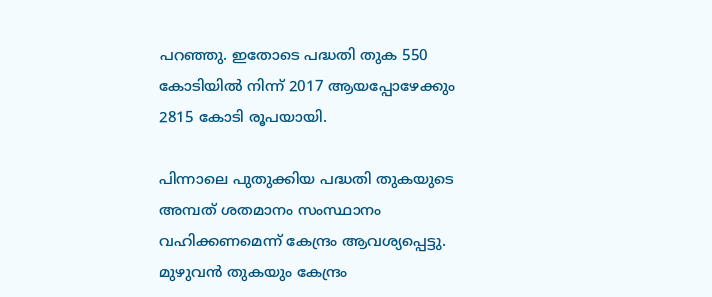പറഞ്ഞു. ഇതോടെ പദ്ധതി തുക 550 കോടിയില്‍ നിന്ന് 2017 ആയപ്പോഴേക്കും 2815 കോടി രൂപയായി.

പിന്നാലെ പുതുക്കിയ പദ്ധതി തുകയുടെ അമ്പത് ശതമാനം സംസ്ഥാനം വഹിക്കണമെന്ന് കേന്ദ്രം ആവശ്യപ്പെട്ടു. മുഴുവന്‍ തുകയും കേന്ദ്രം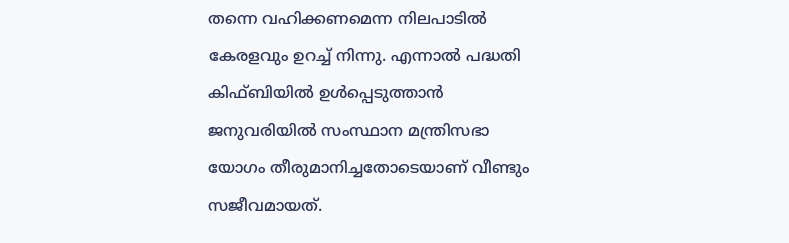തന്നെ വഹിക്കണമെന്ന നിലപാടില്‍ കേരളവും ഉറച്ച് നിന്നു. എന്നാല്‍ പദ്ധതി കിഫ്ബിയില്‍ ഉള്‍പ്പെടുത്താന്‍ ജനുവരിയില്‍ സംസ്ഥാന മന്ത്രിസഭാ യോഗം തീരുമാനിച്ചതോടെയാണ് വീണ്ടും സജീവമായത്.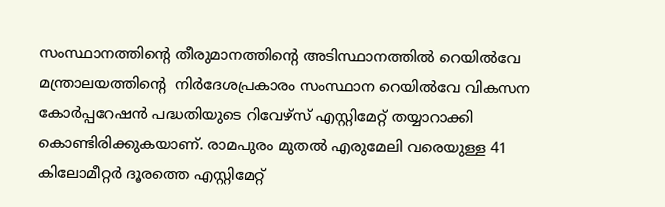സംസ്ഥാനത്തിന്റെ തീരുമാനത്തിന്റെ അടിസ്ഥാനത്തില്‍ റെയില്‍വേ മന്ത്രാലയത്തിന്റെ  നിര്‍ദേശപ്രകാരം സംസ്ഥാന റെയില്‍വേ വികസന കോര്‍പ്പറേഷന്‍ പദ്ധതിയുടെ റിവേഴ്സ് എസ്റ്റിമേറ്റ് തയ്യാറാക്കി കൊണ്ടിരിക്കുകയാണ്. രാമപുരം മുതല്‍ എരുമേലി വരെയുള്ള 41 കിലോമീറ്റര്‍ ദൂരത്തെ എസ്റ്റിമേറ്റ്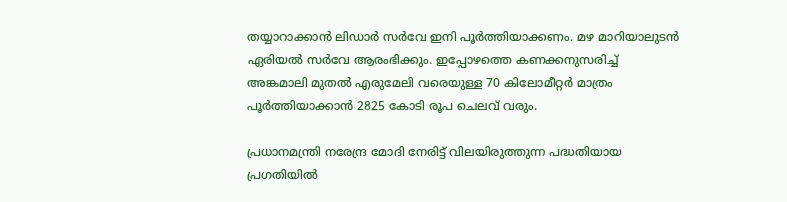തയ്യാറാക്കാന്‍ ലിഡാര്‍ സര്‍വേ ഇനി പൂര്‍ത്തിയാക്കണം. മഴ മാറിയാലുടന്‍ ഏരിയല്‍ സര്‍വേ ആരംഭിക്കും. ഇപ്പോഴത്തെ കണക്കനുസരിച്ച് അങ്കമാലി മുതല്‍ എരുമേലി വരെയുള്ള 70 കിലോമീറ്റര്‍ മാത്രം പൂര്‍ത്തിയാക്കാന്‍ 2825 കോടി രൂപ ചെലവ് വരും.

പ്രധാനമന്ത്രി നരേന്ദ്ര മോദി നേരിട്ട് വിലയിരുത്തുന്ന പദ്ധതിയായ പ്രഗതിയില്‍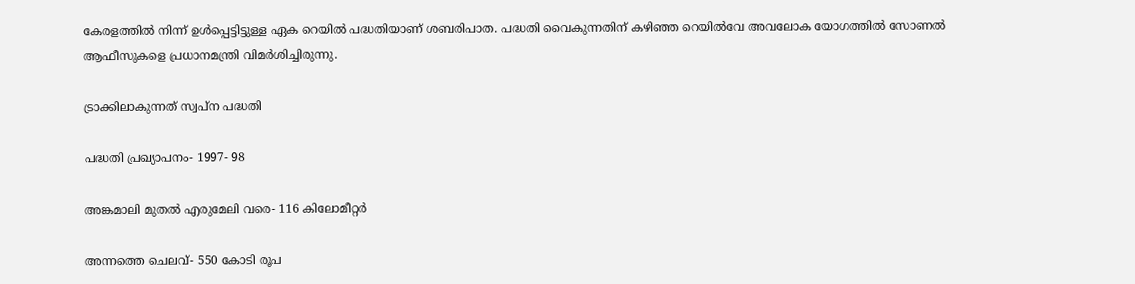കേരളത്തില്‍ നിന്ന് ഉള്‍പ്പെട്ടിട്ടുള്ള ഏക റെയില്‍ പദ്ധതിയാണ് ശബരിപാത. പദ്ധതി വൈകുന്നതിന് കഴിഞ്ഞ റെയില്‍വേ അവലോക യോഗത്തില്‍ സോണല്‍ ആഫീസുകളെ പ്രധാനമന്ത്രി വിമര്‍ശിച്ചിരുന്നു.

ട്രാക്കിലാകുന്നത് സ്വപ്ന പദ്ധതി

പദ്ധതി പ്രഖ്യാപനം- 1997- 98

അങ്കമാലി മുതൽ എരുമേലി വരെ- 116 കിലോമീറ്റർ

അന്നത്തെ ചെലവ്- 550 കോടി രൂപ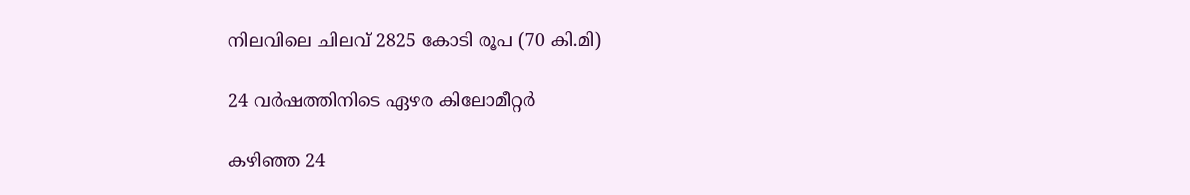നിലവിലെ ചിലവ് 2825 കോടി രൂപ (70 കി.മി)

24 വർഷത്തിനിടെ ഏഴര കിലോമീറ്റർ

കഴിഞ്ഞ 24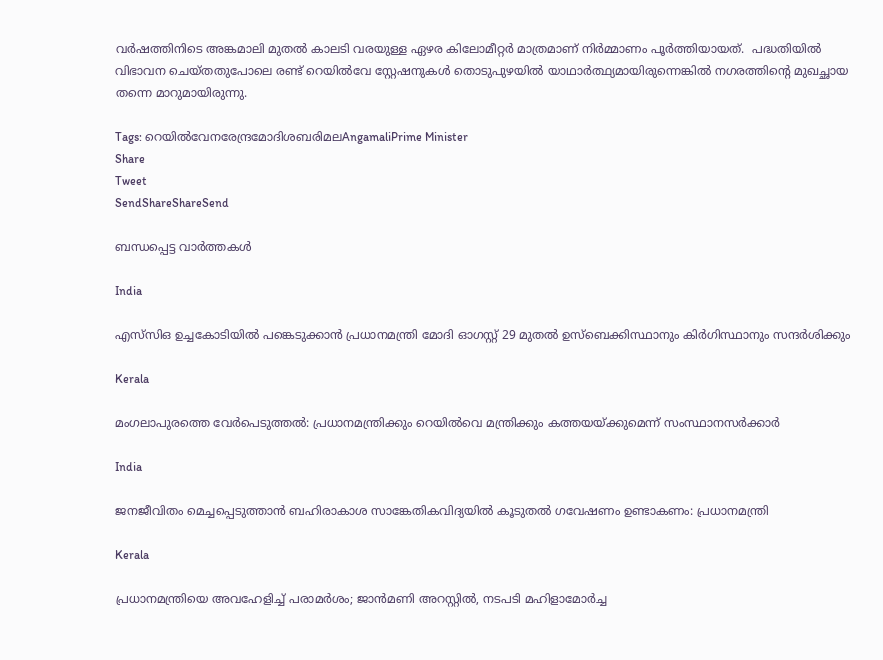വർഷത്തിനിടെ അങ്കമാലി മുതൽ കാലടി വരയുള്ള ഏഴര കിലോമീറ്റർ മാത്രമാണ് നിർമ്മാണം പൂർത്തിയായത്.  പദ്ധതിയിൽ വിഭാവന ചെയ്തതുപോലെ രണ്ട് റെയിൽവേ സ്റ്റേഷനുകൾ തൊടുപുഴയിൽ യാഥാർത്ഥ്യമായിരുന്നെങ്കിൽ നഗരത്തിന്റെ മുഖച്ഛായ തന്നെ മാറുമായിരുന്നു.

Tags: റെയില്‍വേനരേന്ദ്രമോദിശബരിമലAngamaliPrime Minister
Share
Tweet
SendShareShareSend

ബന്ധപ്പെട്ട വാര്‍ത്തകള്‍

India

എസ്‌സി‌ഒ ഉച്ചകോടിയിൽ പങ്കെടുക്കാൻ പ്രധാനമന്ത്രി മോദി ഓഗസ്റ്റ് 29 മുതൽ ഉസ്‌ബെക്കിസ്ഥാനും കിർഗിസ്ഥാനും സന്ദർശിക്കും

Kerala

മംഗലാപുരത്തെ വേര്‍പെടുത്തല്‍: പ്രധാനമന്ത്രിക്കും റെയില്‍വെ മന്ത്രിക്കും കത്തയയ്‌ക്കുമെന്ന് സംസ്ഥാനസര്‍ക്കാര്‍

India

ജനജീവിതം മെച്ചപ്പെടുത്താന്‍ ബഹിരാകാശ സാങ്കേതികവിദ്യയില്‍ കൂടുതല്‍ ഗവേഷണം ഉണ്ടാകണം: പ്രധാനമന്ത്രി

Kerala

പ്രധാനമന്ത്രിയെ അവഹേളിച്ച് പരാമർശം; ജാൻമണി അറസ്റ്റിൽ, നടപടി മഹിളാമോർച്ച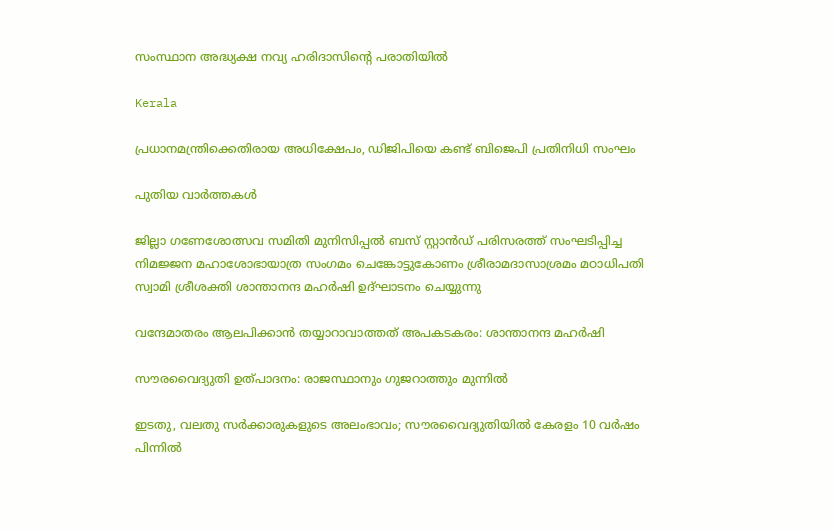സംസ്ഥാന അദ്ധ്യക്ഷ നവ്യ ഹരിദാസിന്റെ പരാതിയിൽ

Kerala

പ്രധാനമന്ത്രിക്കെതിരായ അധിക്ഷേപം, ഡിജിപിയെ കണ്ട് ബിജെപി പ്രതിനിധി സംഘം

പുതിയ വാര്‍ത്തകള്‍

ജില്ലാ ഗണേശോത്സവ സമിതി മുനിസിപ്പല്‍ ബസ് സ്റ്റാന്‍ഡ് പരിസരത്ത് സംഘടിപ്പിച്ച നിമജ്ജന മഹാശോഭായാത്ര സംഗമം ചെങ്കോട്ടുകോണം ശ്രീരാമദാസാശ്രമം മഠാധിപതി സ്വാമി ശ്രീശക്തി ശാന്താനന്ദ മഹര്‍ഷി ഉദ്ഘാടനം ചെയ്യുന്നു

വന്ദേമാതരം ആലപിക്കാന്‍ തയ്യാറാവാത്തത് അപകടകരം: ശാന്താനന്ദ മഹര്‍ഷി

സൗരവൈദ്യുതി ഉത്പാദനം: രാജസ്ഥാനും ഗുജറാത്തും മുന്നില്‍

ഇടതു, വലതു സര്‍ക്കാരുകളുടെ അലംഭാവം; സൗരവൈദ്യുതിയില്‍ കേരളം 10 വര്‍ഷം പിന്നില്‍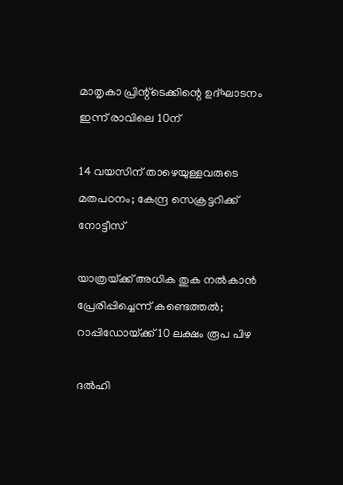മാതൃകാ പ്രിന്റ്‌ടെക്കിന്റെ ഉദ്ഘാടനം ഇന്ന് രാവിലെ 10ന്

14 വയസിന് താഴെയുള്ളവരുടെ മതപഠനം; കേന്ദ്ര സെക്രട്ടറിക്ക് നോട്ടീസ്

യാത്രയ്‌ക്ക് അധിക തുക നൽകാൻ പ്രേരിപ്പിച്ചെന്ന് കണ്ടെത്തൽ; റാപ്പിഡോയ്‌ക്ക് 10 ലക്ഷം രൂപ പിഴ

ദല്‍ഹി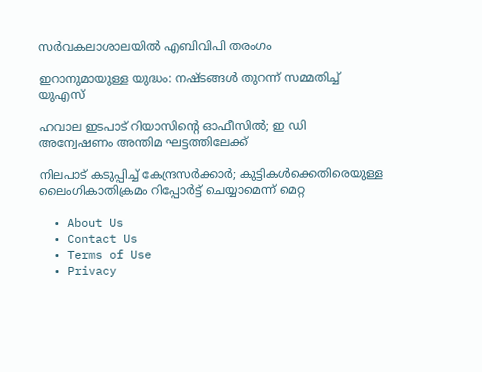സര്‍വകലാശാലയില്‍ എബിവിപി തരംഗം

ഇറാനുമായുള്ള യുദ്ധം: നഷ്ടങ്ങള്‍ തുറന്ന് സമ്മതിച്ച് യുഎസ്

ഹവാല ഇടപാട് റിയാസിന്റെ ഓഫീസില്‍; ഇ ഡി അന്വേഷണം അന്തിമ ഘട്ടത്തിലേക്ക്

നിലപാട് കടുപ്പിച്ച് കേന്ദ്രസര്‍ക്കാര്‍; കുട്ടികള്‍ക്കെതിരെയുള്ള ലൈംഗികാതിക്രമം റിപ്പോര്‍ട്ട് ചെയ്യാമെന്ന് മെറ്റ

  • About Us
  • Contact Us
  • Terms of Use
  • Privacy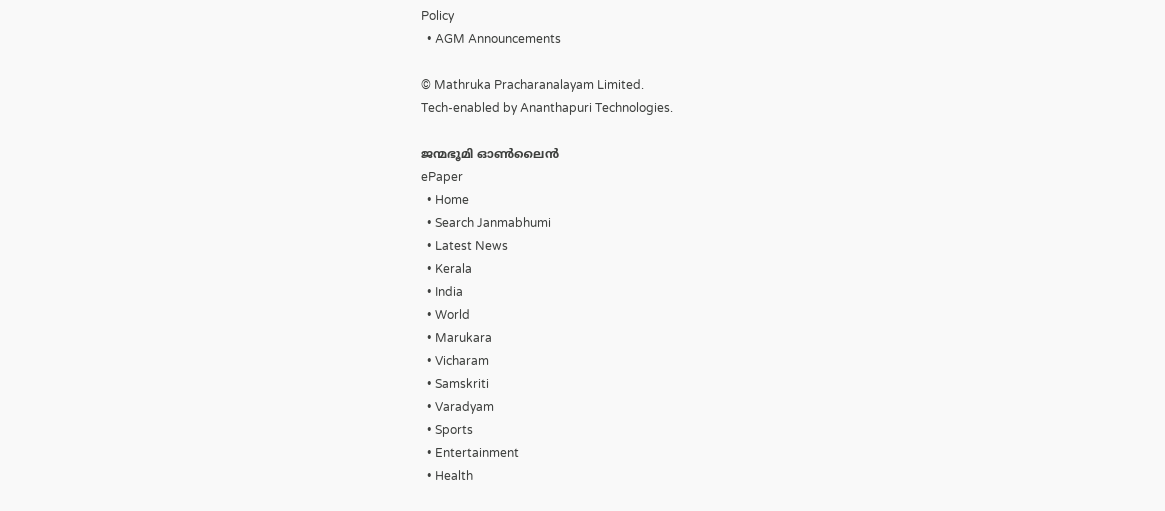Policy
  • AGM Announcements

© Mathruka Pracharanalayam Limited.
Tech-enabled by Ananthapuri Technologies.

ജന്മഭൂമി ഓണ്‍ലൈന്‍
ePaper
  • Home
  • Search Janmabhumi
  • Latest News
  • Kerala
  • India
  • World
  • Marukara
  • Vicharam
  • Samskriti
  • Varadyam
  • Sports
  • Entertainment
  • Health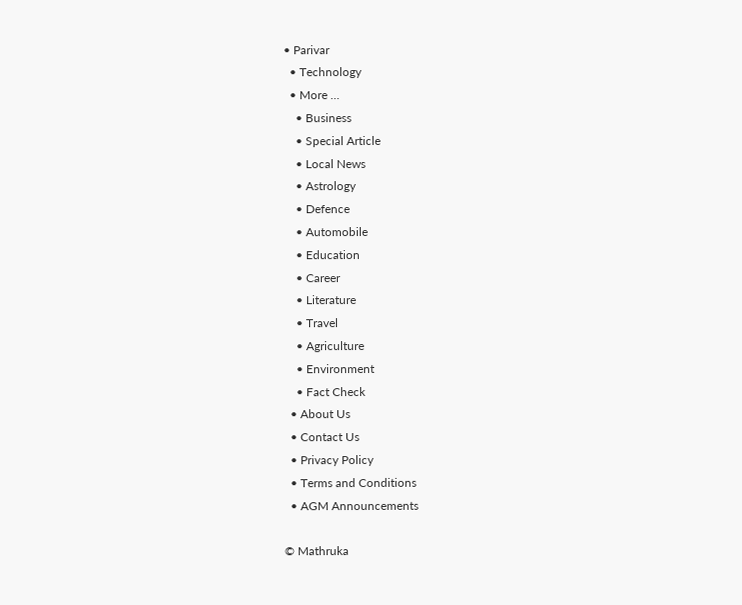• Parivar
  • Technology
  • More …
    • Business
    • Special Article
    • Local News
    • Astrology
    • Defence
    • Automobile
    • Education
    • Career
    • Literature
    • Travel
    • Agriculture
    • Environment
    • Fact Check
  • About Us
  • Contact Us
  • Privacy Policy
  • Terms and Conditions
  • AGM Announcements

© Mathruka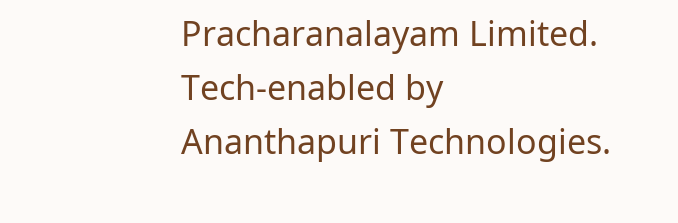Pracharanalayam Limited.
Tech-enabled by Ananthapuri Technologies.